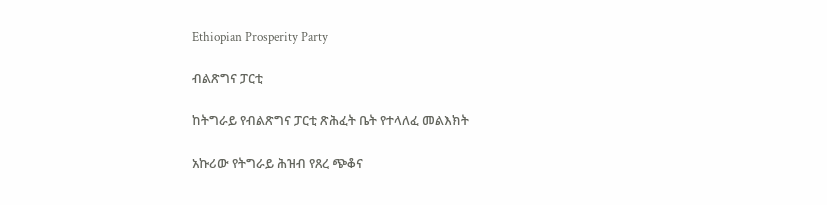Ethiopian Prosperity Party

ብልጽግና ፓርቲ

ከትግራይ የብልጽግና ፓርቲ ጽሕፈት ቤት የተላለፈ መልእክት

አኩሪው የትግራይ ሕዝብ የጸረ ጭቆና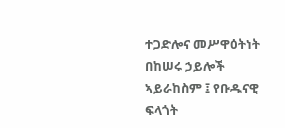ተጋድሎና መሥዋዕትነት በከሠሩ ኃይሎች ኣይራከስም ፤ የቡዱናዊ ፍላጎት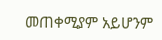መጠቀሚያም አይሆንም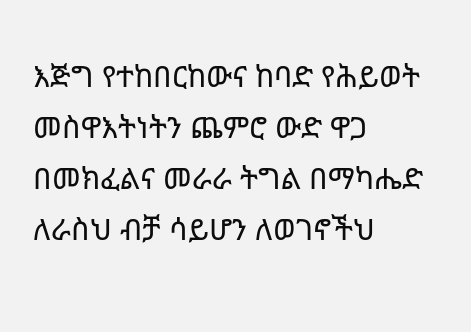እጅግ የተከበርከውና ከባድ የሕይወት መስዋእትነትን ጨምሮ ውድ ዋጋ በመክፈልና መራራ ትግል በማካሔድ ለራስህ ብቻ ሳይሆን ለወገኖችህ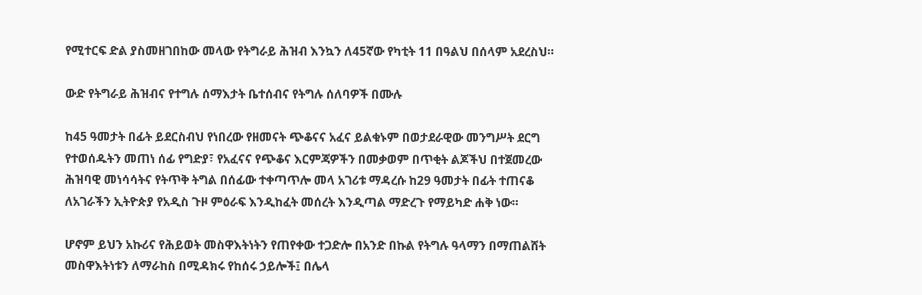የሚተርፍ ድል ያስመዘገበከው መላው የትግራይ ሕዝብ እንኳን ለ45ኛው የካቲት 11 በዓልህ በሰላም አደረስህ።

ውድ የትግራይ ሕዝብና የተግሉ ሰማእታት ቤተሰብና የትግሉ ሰለባዎች በሙሉ

ከ45 ዓመታት በፊት ይደርስብህ የነበረው የዘመናት ጭቆናና አፈና ይልቁኑም በወታደራዊው መንግሥት ደርግ የተወሰዱትን መጠነ ሰፊ የግድያ፣ የአፈናና የጭቆና እርምጃዎችን በመቃወም በጥቂት ልጆችህ በተጀመረው ሕዝባዊ መነሳሳትና የትጥቅ ትግል በሰፊው ተቀጣጥሎ መላ አገሪቱ ማዳረሱ ከ29 ዓመታት በፊት ተጠናቆ ለአገራችን ኢትዮጵያ የአዲስ ጉዞ ምዕራፍ እንዲከፈት መሰረት እንዲጣል ማድረጉ የማይካድ ሐቅ ነው።

ሆኖም ይህን አኩሪና የሕይወት መስዋእትነትን የጠየቀው ተጋድሎ በአንድ በኩል የትግሉ ዓላማን በማጠልሸት መስዋእትነቱን ለማራከስ በሚዳክሩ የከሰሩ ኃይሎች፤ በሌላ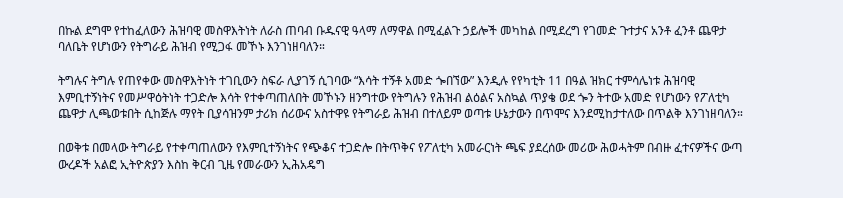በኩል ደግሞ የተከፈለውን ሕዝባዊ መስዋእትነት ለራስ ጠባብ ቡዱናዊ ዓላማ ለማዋል በሚፈልጉ ኃይሎች መካከል በሚደረግ የገመድ ጉተታና አንቶ ፈንቶ ጨዋታ ባለቤት የሆነውን የትግራይ ሕዝብ የሚጋፋ መኾኑ እንገነዘባለን።

ትግሉና ትግሉ የጠየቀው መስዋእትነት ተገቢውን ስፍራ ሊያገኝ ሲገባው “እሳት ተኝቶ አመድ ጐበኘው” እንዲሉ የየካቲት 11 በዓል ዝክር ተምሳሌነቱ ሕዝባዊ እምቢተኝነትና የመሥዋዕትነት ተጋድሎ እሳት የተቀጣጠለበት መኾኑን ዘንግተው የትግሉን የሕዝብ ልዕልና አስኳል ጥያቄ ወደ ጐን ትተው አመድ የሆነውን የፖለቲካ ጨዋታ ሊጫወቱበት ሲከጅሉ ማየት ቢያሳዝንም ታሪክ ሰሪውና አስተዋዩ የትግራይ ሕዝብ በተለይም ወጣቱ ሁኔታውን በጥሞና እንደሚከታተለው በጥልቅ እንገነዘባለን።

በወቅቱ በመላው ትግራይ የተቀጣጠለውን የእምቢተኝነትና የጭቆና ተጋድሎ በትጥቅና የፖለቲካ አመራርነት ጫፍ ያደረሰው መሪው ሕወሓትም በብዙ ፈተናዎችና ውጣ ውረዶች አልፎ ኢትዮጵያን እስከ ቅርብ ጊዜ የመራውን ኢሕአዴግ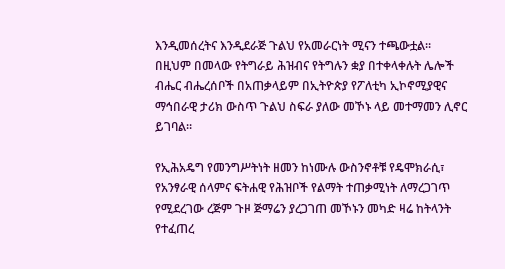እንዲመሰረትና እንዲደራጅ ጉልህ የአመራርነት ሚናን ተጫውቷል። በዚህም በመላው የትግራይ ሕዝብና የትግሉን ቋያ በተቀላቀሉት ሌሎች ብሔር ብሔረሰቦች በአጠቃላይም በኢትዮጵያ የፖለቲካ ኢኮኖሚያዊና ማኅበራዊ ታሪክ ውስጥ ጉልህ ስፍራ ያለው መኾኑ ላይ መተማመን ሊኖር ይገባል።

የኢሕአዴግ የመንግሥትነት ዘመን ከነሙሉ ውስንኖቶቹ የዴሞክራሲ፣ የአንፃራዊ ሰላምና ፍትሐዊ የሕዝቦች የልማት ተጠቃሚነት ለማረጋገጥ የሚደረገው ረጅም ጉዞ ጅማሬን ያረጋገጠ መኾኑን መካድ ዛሬ ከትላንት የተፈጠረ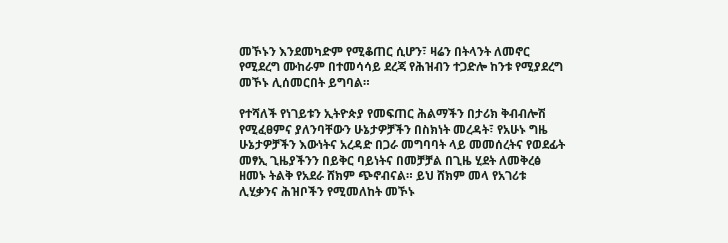መኾኑን እንደመካድም የሚቆጠር ሲሆን፣ ዛሬን በትላንት ለመኖር የሚደረግ ሙከራም በተመሳሳይ ደረጃ የሕዝብን ተጋድሎ ከንቱ የሚያደረግ መኾኑ ሊሰመርበት ይግባል።

የተሻለች የነገይቱን ኢትዮጵያ የመፍጠር ሕልማችን በታሪክ ቅብብሎሽ የሚፈፀምና ያለንባቸውን ሁኔታዎቻችን በስክነት መረዳት፣ የአሁኑ ግዜ ሁኔታዎቻችን እውነትና አረዳድ በጋራ መግባባት ላይ መመሰረትና የወደፊት መፃኢ ጊዜያችንን በይቅር ባይነትና በመቻቻል በጊዜ ሂደት ለመቅረፅ ዘመኑ ትልቅ የአደራ ሸክም ጭኖብናል። ይህ ሸክም መላ የአገሪቱ ሊሂቃንና ሕዝቦችን የሚመለከት መኾኑ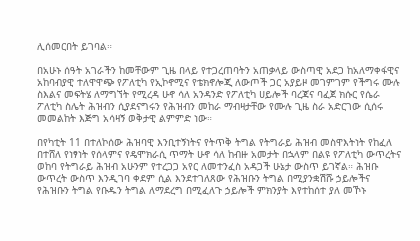ሊሰመርበት ይገባል።

በአሁኑ ሰዓት አገራችን ከመቸውም ጊዜ በላይ የተጋረጠባትን አጠቃላይ ውስጣዊ አደጋ ከአለማቀፋዊና አከባብያዊ ተለዋዋጭ የፖለቲካ የኢኮኖሚና የቴክኖሎጂ ለውጦች ጋር አያይዞ መገምገም የችግሩ ሙሉ ስእልና መፍትሄ ለማግኘት የሚረዳ ሁኖ ሳለ አንዳንድ የፖለቲካ ሀይሎች ባረጃና ባፈጀ ክሱር የሴራ ፖለቲካ ስሌት ሕዝብን ሲያደናግሩን የሕዝብን መከራ ማብዛታቸው የሙሉ ጊዜ ስራ አድርገው ሲሰሩ መመልከት እጅግ አሳዛኝ ወቅታዊ ልምምድ ነው።

በየካቲት 11 በተለኮሰው ሕዝባዊ እንቢተኝነትና የትጥቅ ትግል የትግራይ ሕዝብ መስዋእትነት የከፈለ በተሸለ የነፃነት የሰላምና የዴሞክራሲ ጥማት ሁኖ ሳለ ከብዙ አመታት በኋላም በልዩ የፖለቲካ ውጥረትና ወከባ የትግራይ ሕዝብ አሁንም የተረጋጋ አየር ለመተንፈስ አዳጋች ሁኔታ ውስጥ ይገኛል። ሕዝቡ ውጥረት ውስጥ እንዲገባ ቀደም ሲል እንደተገለጸው የሕዝቡን ትግል በሚያንቋሽሹ ኃይሎችና የሕዝቡን ትግል የቡዱን ትግል ለማደረግ በሚፈለጉ ኃይሎች ምክንያት እየተከሰተ ያለ መኾኑ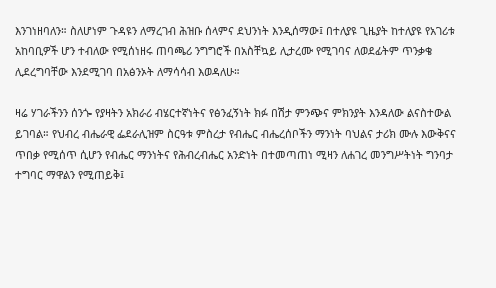እንገነዘባለን። ስለሆነም ጉዳዩን ለማረገብ ሕዝቡ ሰላምና ደህንነት እንዲሰማው፤ በተለያዩ ጊዜያት ከተለያዩ የአገሪቱ አከባቢዎች ሆን ተብለው የሚሰነዘሩ ጠባጫሪ ንግግሮች በአስቸኳይ ሊታረሙ የሚገባና ለወደፊትም ጥንቃቄ ሊደረግባቸው እንደሚገባ በአፅንኦት ለማሳሳብ እወዳለሁ።

ዛሬ ሃገራችንን ሰንጐ የያዛትን አክራሪ ብሄርተኛነትና የፅንፈኝነት ክፉ በሽታ ምንጭና ምክንያት እንዳለው ልናስተውል ይገባል። የህብረ ብሔራዊ ፌደራሊዝም ስርዓቱ ምስረታ የብሔር ብሔረሰቦችን ማንነት ባህልና ታሪክ ሙሉ እውቅናና ጥበቃ የሚሰጥ ሲሆን የብሔር ማንነትና የሕብረብሔር አንድነት በተመጣጠነ ሚዛን ለሐገረ መንግሥትነት ግንባታ ተግባር ማዋልን የሚጠይቅ፤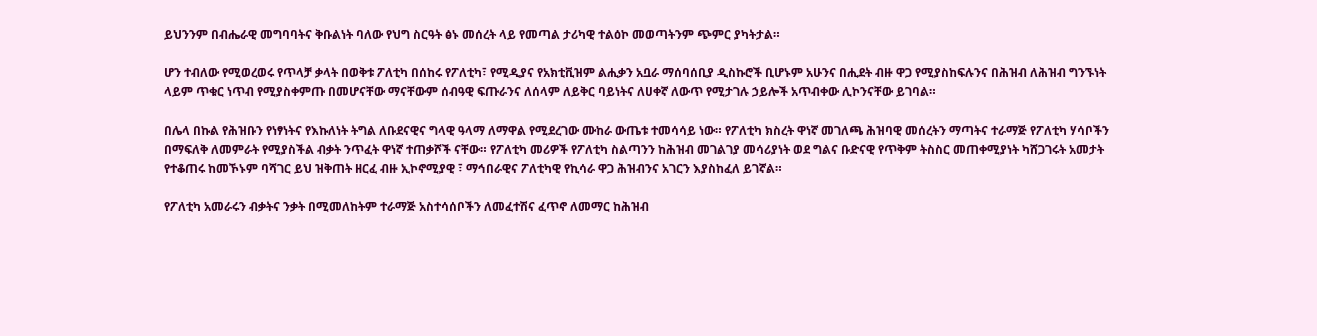ይህንንም በብሔራዊ መግባባትና ቅቡልነት ባለው የህግ ስርዓት ፅኑ መሰረት ላይ የመጣል ታሪካዊ ተልዕኮ መወጣትንም ጭምር ያካትታል።

ሆን ተብለው የሚወረወሩ የጥላቻ ቃላት በወቅቱ ፖለቲካ በሰከሩ የፖለቲካ፣ የሚዲያና የአክቲቪዝም ልሒቃን አቧራ ማሰባሰቢያ ዲስኩሮች ቢሆኑም አሁንና በሒደት ብዙ ዋጋ የሚያስከፍሉንና በሕዝብ ለሕዝብ ግንኙነት ላይም ጥቁር ነጥብ የሚያስቀምጡ በመሆናቸው ማናቸውም ሰብዓዊ ፍጡራንና ለሰላም ለይቅር ባይነትና ለሀቀኛ ለውጥ የሚታገሉ ኃይሎች አጥብቀው ሊኮንናቸው ይገባል።

በሌላ በኩል የሕዝቡን የነፃነትና የእኩለነት ትግል ለቡደናዊና ግላዊ ዓላማ ለማዋል የሚደረገው ሙከራ ውጤቱ ተመሳሳይ ነው። የፖለቲካ ክስረት ዋነኛ መገለጫ ሕዝባዊ መሰረትን ማጣትና ተራማጅ የፖለቲካ ሃሳቦችን በማፍለቅ ለመምራት የሚያስችል ብቃት ንጥፈት ዋነኛ ተጠቃሾች ናቸው። የፖለቲካ መሪዎች የፖለቲካ ስልጣንን ከሕዝብ መገልገያ መሳሪያነት ወደ ግልና ቡድናዊ የጥቅም ትስስር መጠቀሚያነት ካሸጋገሩት አመታት የተቆጠሩ ከመኾኑም ባሻገር ይህ ዝቅጠት ዘርፈ ብዙ ኢኮኖሚያዊ ፣ ማኅበራዊና ፖለቲካዊ የኪሳራ ዋጋ ሕዝብንና አገርን እያስከፈለ ይገኛል።

የፖለቲካ አመራሩን ብቃትና ንቃት በሚመለከትም ተራማጅ አስተሳሰቦችን ለመፈተሽና ፈጥኖ ለመማር ከሕዝብ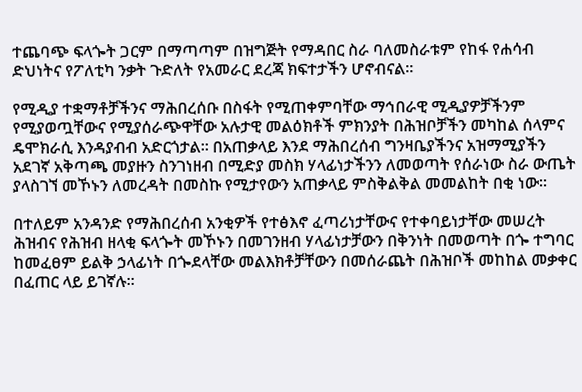ተጨባጭ ፍላጐት ጋርም በማጣጣም በዝግጅት የማዳበር ስራ ባለመስራቱም የከፋ የሐሳብ ድህነትና የፖለቲካ ንቃት ጉድለት የአመራር ደረጃ ክፍተታችን ሆኖብናል።

የሚዲያ ተቋማቶቻችንና ማሕበረሰቡ በስፋት የሚጠቀምባቸው ማኅበራዊ ሚዲያዎቻችንም የሚያወጧቸውና የሚያሰራጭዋቸው አሉታዊ መልዕክቶች ምክንያት በሕዝቦቻችን መካከል ሰላምና ዴሞክራሲ እንዳያብብ አድርጎታል። በአጠቃላይ እንደ ማሕበረሰብ ግንዛቤያችንና አዝማሚያችን አደገኛ አቅጣጫ መያዙን ስንገነዘብ በሚድያ መስክ ሃላፊነታችንን ለመወጣት የሰራነው ስራ ውጤት ያላስገኘ መኾኑን ለመረዳት በመስኩ የሚታየውን አጠቃላይ ምስቅልቅል መመልከት በቂ ነው።

በተለይም አንዳንድ የማሕበረሰብ አንቂዎች የተፅእኖ ፈጣሪነታቸውና የተቀባይነታቸው መሠረት ሕዝብና የሕዝብ ዘላቂ ፍላጐት መኾኑን በመገንዘብ ሃላፊነታቻውን በቅንነት በመወጣት በጐ ተግባር ከመፈፀም ይልቅ ኃላፊነት በጐደላቸው መልእክቶቻቸውን በመሰራጨት በሕዝቦች መከከል መቃቀር በፈጠር ላይ ይገኛሉ።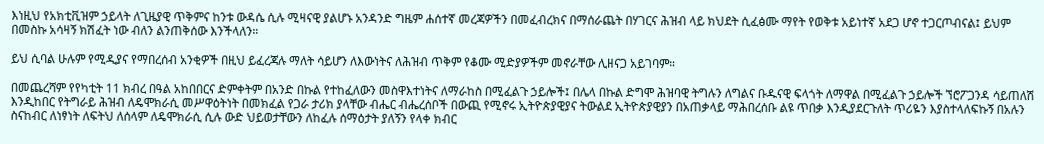እነዚህ የአክቲቪዝም ኃይላት ለጊዜያዊ ጥቅምና ከንቱ ውዳሴ ሲሉ ሚዛናዊ ያልሆኑ አንዳንድ ግዜም ሐሰተኛ መረጃዎችን በመፈብረክና በማሰራጨት በሃገርና ሕዝብ ላይ ክህደት ሲፈፅሙ ማየት የወቅቱ አይነተኛ አደጋ ሆኖ ተጋርጦብናል፤ ይህም በመስኩ አሳዛኝ ክሽፈት ነው ብለን ልንጠቅሰው እንችላለን።

ይህ ሲባል ሁሉም የሚዲያና የማበረሰብ አንቂዎች በዚህ ይፈረጃሉ ማለት ሳይሆን ለእውነትና ለሕዝብ ጥቅም የቆሙ ሚድያዎችም መኖራቸው ሊዘናጋ አይገባም።

በመጨረሻም የየካቲት 11 ክብረ በዓል አከበበርና ድምቀትም በአንድ በኩል የተከፈለውን መስዋእተነትና ለማራከስ በሚፈልጉ ኃይሎች፤ በሌላ በኩል ድግሞ ሕዝባዊ ትግሉን ለግልና ቡዱናዊ ፍላጎት ለማዋል በሚፈልጉ ኃይሎች ኘሮፖጋንዳ ሳይጠለሽ እንዲከበር የትግራይ ሕዝብ ለዴሞክራሲ መሥዋዕትነት በመክፈል የጋራ ታሪክ ያላቸው ብሔር ብሔረሰቦች በውጪ የሚኖሩ ኢትዮጵያዊያና ትውልደ ኢትዮጵያዊያን በአጠቃላይ ማሕበረሰቡ ልዩ ጥበቃ እንዲያደርጉለት ጥሪዬን እያስተላለፍኩኝ በአሉን ስናከብር ለነፃነት ለፍትህ ለሰላም ለዴሞክራሲ ሲሉ ውድ ህይወታቸውን ለከፈሉ ሰማዕታት ያለኝን የላቀ ክብር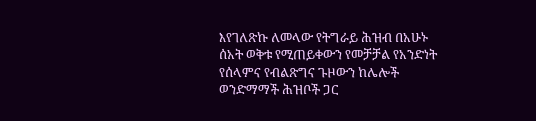እየገለጽኩ ለመላው የትግራይ ሕዝብ በአሁኑ ሰአት ወቅቱ የሚጠይቀውን የመቻቻል የአንድነት የሰላምና የብልጽግና ጉዞውን ከሌሎች ወንድማማች ሕዝቦች ጋር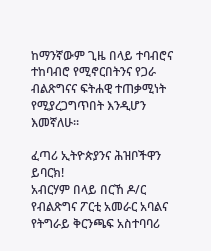ከማንኛውም ጊዜ በላይ ተባብሮና ተከባብሮ የሚኖርበትንና የጋራ ብልጽግናና ፍትሐዊ ተጠቃሚነት የሚያረጋግጥበት እንዲሆን እመኛለሁ።

ፈጣሪ ኢትዮጵያንና ሕዝቦችዋን ይባርክ!
አብርሃም በላይ በርኸ ዶ/ር
የብልጽግና ፖርቲ አመራር አባልና የትግራይ ቅርንጫፍ አስተባባሪ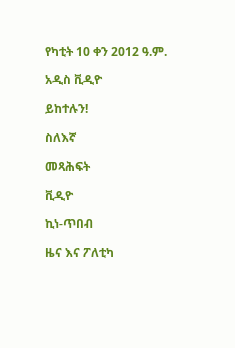የካቲት 10 ቀን 2012 ዓ.ም.

አዲስ ቪዲዮ

ይከተሉን!

ስለእኛ

መጻሕፍት

ቪዲዮ

ኪነ-ጥበብ

ዜና እና ፖለቲካ